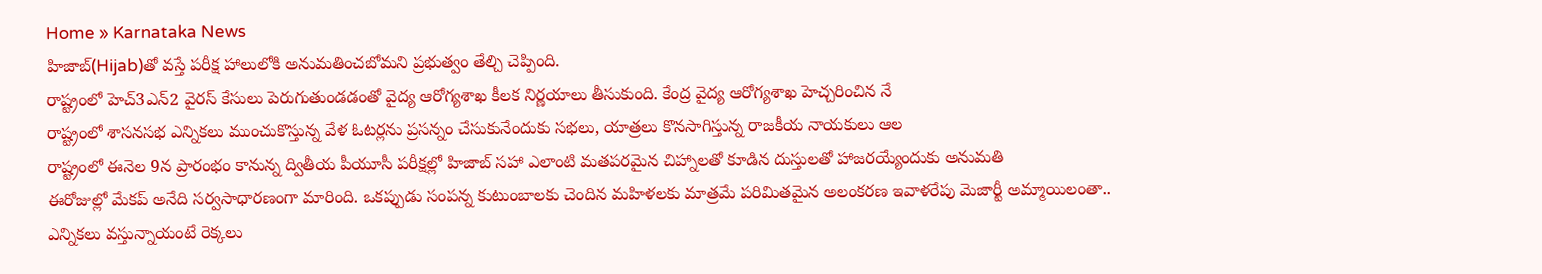Home » Karnataka News
హిజాబ్(Hijab)తో వస్తే పరీక్ష హాలులోకి అనుమతించబోమని ప్రభుత్వం తేల్చి చెప్పింది.
రాష్ట్రంలో హెచ్3ఎన్2 వైరస్ కేసులు పెరుగుతుండడంతో వైద్య ఆరోగ్యశాఖ కీలక నిర్ణయాలు తీసుకుంది. కేంద్ర వైద్య ఆరోగ్యశాఖ హెచ్చరించిన నే
రాష్ట్రంలో శాసనసభ ఎన్నికలు ముంచుకొస్తున్న వేళ ఓటర్లను ప్రసన్నం చేసుకునేందుకు సభలు, యాత్రలు కొనసాగిస్తున్న రాజకీయ నాయకులు ఆల
రాష్ట్రంలో ఈనెల 9న ప్రారంభం కానున్న ద్వితీయ పీయూసీ పరీక్షల్లో హిజాబ్ సహా ఎలాంటి మతపరమైన చిహ్నాలతో కూడిన దుస్తులతో హాజరయ్యేందుకు అనుమతి
ఈరోజుల్లో మేకప్ అనేది సర్వసాధారణంగా మారింది. ఒకప్పుడు సంపన్న కుటుంబాలకు చెందిన మహిళలకు మాత్రమే పరిమితమైన అలంకరణ ఇవాళరేపు మెజార్టీ అమ్మాయిలంతా..
ఎన్నికలు వస్తున్నాయంటే రెక్కలు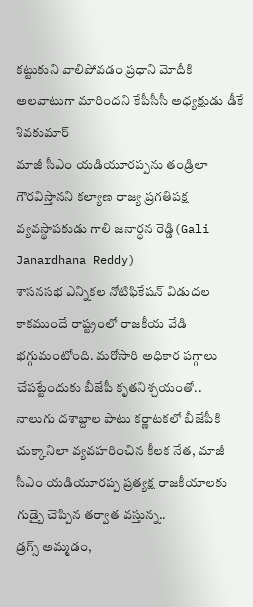కట్టుకుని వాలిపోవడం ప్రధాని మోదీకి అలవాటుగా మారిందని కేపీసీసీ అధ్యక్షుడు డీకే శివకుమార్
మాజీ సీఎం యడియూరప్పను తండ్రిలా గౌరవిస్తానని కల్యాణ రాజ్య ప్రగతిపక్ష వ్యవస్థాపకుడు గాలి జనార్ధన రెడ్డి(Gali Janardhana Reddy)
శాసనసభ ఎన్నికల నోటిఫికేషన్ విడుదల కాకముందే రాష్ట్రంలో రాజకీయ వేడి భగ్గుమంటోంది. మరోసారి అధికార పగ్గాలు చేపట్టేందుకు బీజేపీ కృతనిశ్చయంతో..
నాలుగు దశాబ్దాల పాటు కర్ణాటకలో బీజేపీకి చుక్కానిలా వ్యవహరించిన కీలక నేత, మాజీ సీఎం యడియూరప్ప ప్రత్యక్ష రాజకీయాలకు గుడ్బై చెప్పిన తర్వాత వస్తున్న..
డ్రగ్స్ అమ్మడం,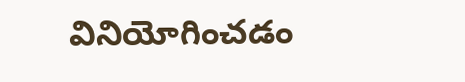వినియోగించడం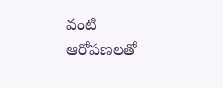వంటి ఆరోపణలతో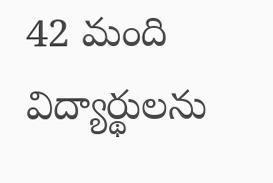42 మంది విద్యార్థులను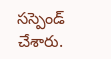సస్పెండ్ చేశారు.